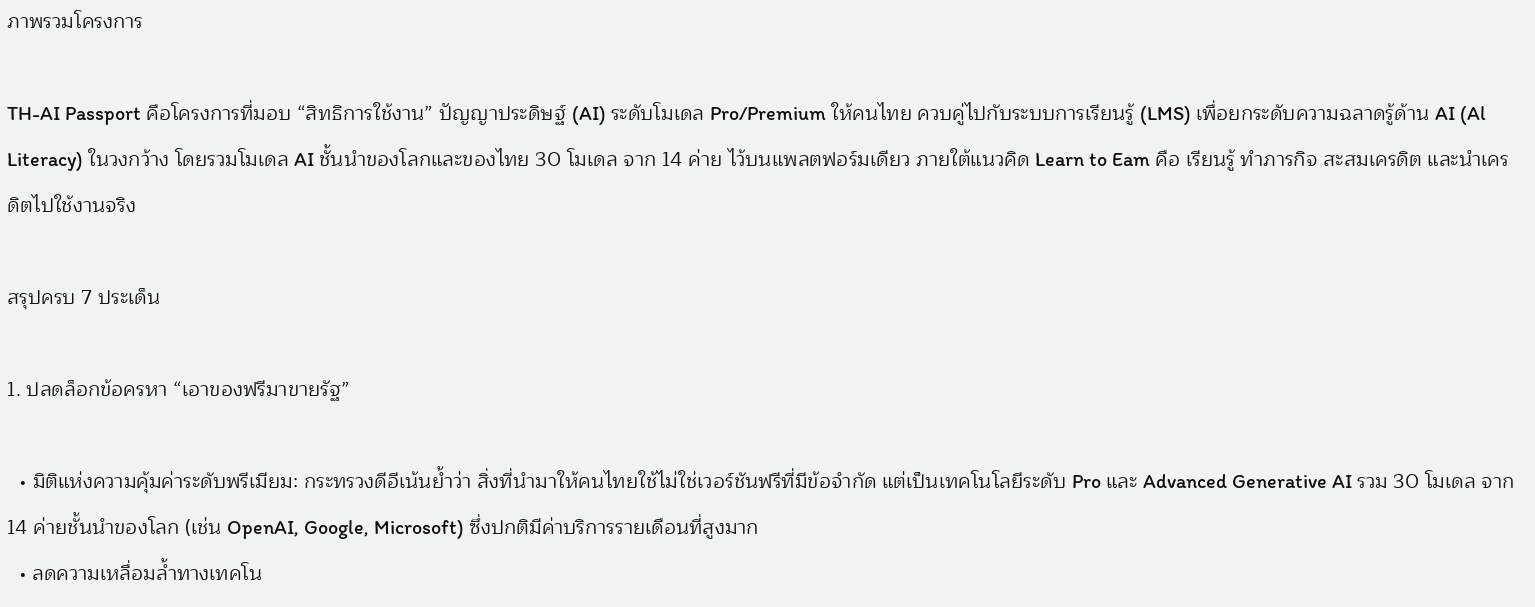ภาพรวมโครงการ

TH-AI Passport คือโครงการที่มอบ “สิทธิการใช้งาน” ปัญญาประดิษฐ์ (AI) ระดับโมเดล Pro/Premium ให้คนไทย ควบคู่ไปกับระบบการเรียนรู้ (LMS) เพื่อยกระดับความฉลาดรู้ด้าน AI (Al Literacy) ในวงกว้าง โดยรวมโมเดล AI ชั้นนำของโลกและของไทย 30 โมเดล จาก 14 ค่าย ไว้บนแพลตฟอร์มเดียว ภายใต้แนวคิด Learn to Eam คือ เรียนรู้ ทำภารกิจ สะสมเครดิต และนำเครดิตไปใช้งานจริง

สรุปครบ 7 ประเด็น

1. ปลดล็อกข้อครหา “เอาของฟรีมาขายรัฐ”

  • มิติแห่งความคุ้มค่าระดับพรีเมียม: กระทรวงดีอีเน้นย้ำว่า สิ่งที่นำมาให้คนไทยใช้ไม่ใช่เวอร์ชันฟรีที่มีข้อจำกัด แต่เป็นเทคโนโลยีระดับ Pro และ Advanced Generative AI รวม 30 โมเดล จาก 14 ค่ายชั้นนำของโลก (เช่น OpenAI, Google, Microsoft) ซึ่งปกติมีค่าบริการรายเดือนที่สูงมาก
  • ลดความเหลื่อมล้ำทางเทคโน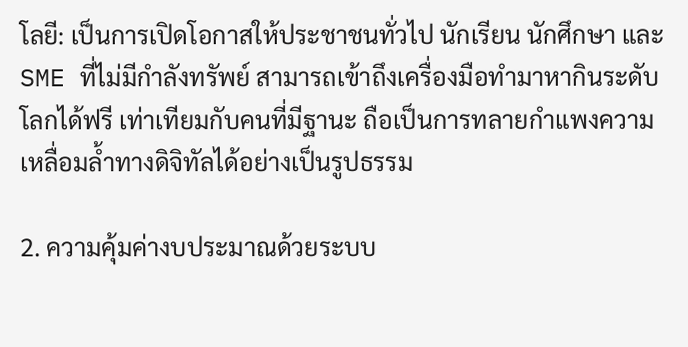โลยี: เป็นการเปิดโอกาสให้ประชาชนทั่วไป นักเรียน นักศึกษา และ SME ที่ไม่มีกำลังทรัพย์ สามารถเข้าถึงเครื่องมือทำมาหากินระดับโลกได้ฟรี เท่าเทียมกับคนที่มีฐานะ ถือเป็นการทลายกำแพงความเหลื่อมล้ำทางดิจิทัลได้อย่างเป็นรูปธรรม

2. ความคุ้มค่างบประมาณด้วยระบบ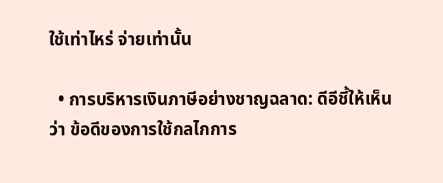ใช้เท่าไหร่ จ่ายเท่านั้น

  • การบริหารเงินภาษีอย่างชาญฉลาด: ดีอีชี้ให้เห็นว่า ข้อดีของการใช้กลไกการ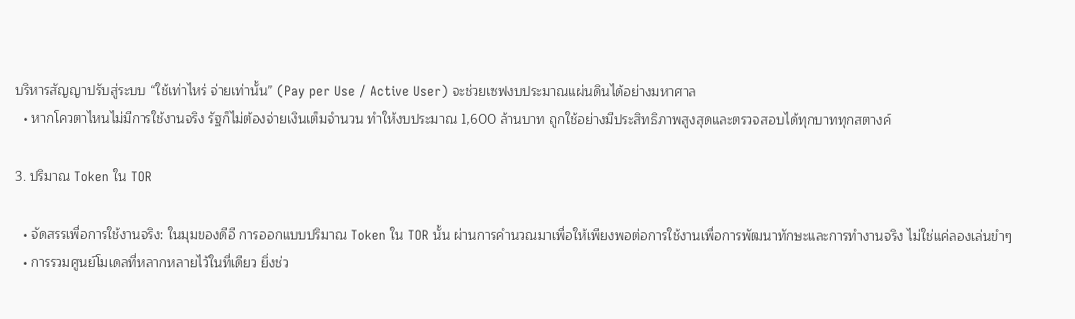บริหารสัญญาปรับสู่ระบบ “ใช้เท่าไหร่ จ่ายเท่านั้น” (Pay per Use / Active User) จะช่วยเซฟงบประมาณแผ่นดินได้อย่างมหาศาล
  • หากโควตาไหนไม่มีการใช้งานจริง รัฐก็ไม่ต้องจ่ายเงินเต็มจำนวน ทำให้งบประมาณ 1,600 ล้านบาท ถูกใช้อย่างมีประสิทธิภาพสูงสุดและตรวจสอบได้ทุกบาททุกสตางค์

3. ปริมาณ Token ใน TOR

  • จัดสรรเพื่อการใช้งานจริง: ในมุมของดีอี การออกแบบปริมาณ Token ใน TOR นั้น ผ่านการคำนวณมาเพื่อให้เพียงพอต่อการใช้งานเพื่อการพัฒนาทักษะและการทำงานจริง ไม่ใช่แค่ลองเล่นขำๆ
  • การรวมศูนย์โมเดลที่หลากหลายไว้ในที่เดียว ยิ่งช่ว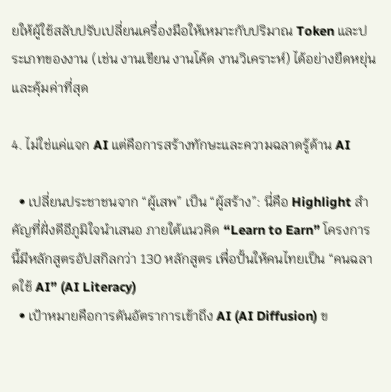ยให้ผู้ใช้สลับปรับเปลี่ยนเครื่องมือให้เหมาะกับปริมาณ Token และประเภทของงาน (เช่น งานเขียน งานโค้ด งานวิเคราะห์) ได้อย่างยืดหยุ่นและคุ้มค่าที่สุด

4. ไม่ใช่แค่แจก AI แต่คือการสร้างทักษะและความฉลาดรู้ด้าน AI

  • เปลี่ยนประชาชนจาก “ผู้เสพ” เป็น “ผู้สร้าง”: นี่คือ Highlight สำคัญที่ฝั่งดีอีภูมิใจนำเสนอ ภายใต้แนวคิด “Learn to Earn” โครงการนี้มีหลักสูตรอัปสกิลกว่า 130 หลักสูตร เพื่อปั้นให้คนไทยเป็น “คนฉลาดใช้ AI” (AI Literacy)
  • เป้าหมายคือการดันอัตราการเข้าถึง AI (AI Diffusion) ข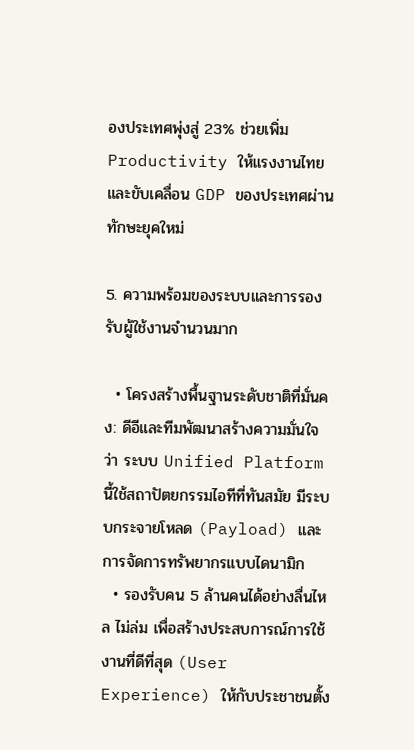องประเทศพุ่งสู่ 23% ช่วยเพิ่ม Productivity ให้แรงงานไทย และขับเคลื่อน GDP ของประเทศผ่านทักษะยุคใหม่

5. ความพร้อมของระบบและการรองรับผู้ใช้งานจำนวนมาก

  • โครงสร้างพื้นฐานระดับชาติที่มั่นคง: ดีอีและทีมพัฒนาสร้างความมั่นใจว่า ระบบ Unified Platform นี้ใช้สถาปัตยกรรมไอทีที่ทันสมัย มีระบบกระจายโหลด (Payload) และการจัดการทรัพยากรแบบไดนามิก
  • รองรับคน 5 ล้านคนได้อย่างลื่นไหล ไม่ล่ม เพื่อสร้างประสบการณ์การใช้งานที่ดีที่สุด (User Experience) ให้กับประชาชนตั้ง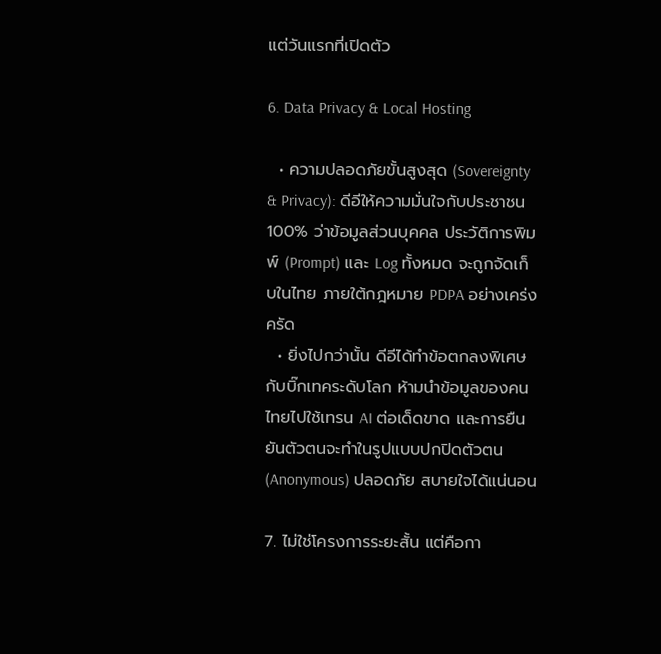แต่วันแรกที่เปิดตัว

6. Data Privacy & Local Hosting

  • ความปลอดภัยขั้นสูงสุด (Sovereignty & Privacy): ดีอีให้ความมั่นใจกับประชาชน 100% ว่าข้อมูลส่วนบุคคล ประวัติการพิมพ์ (Prompt) และ Log ทั้งหมด จะถูกจัดเก็บในไทย ภายใต้กฎหมาย PDPA อย่างเคร่งครัด
  • ยิ่งไปกว่านั้น ดีอีได้ทำข้อตกลงพิเศษกับบิ๊กเทคระดับโลก ห้ามนำข้อมูลของคนไทยไปใช้เทรน AI ต่อเด็ดขาด และการยืนยันตัวตนจะทำในรูปแบบปกปิดตัวตน (Anonymous) ปลอดภัย สบายใจได้แน่นอน

7. ไม่ใช่โครงการระยะสั้น แต่คือกา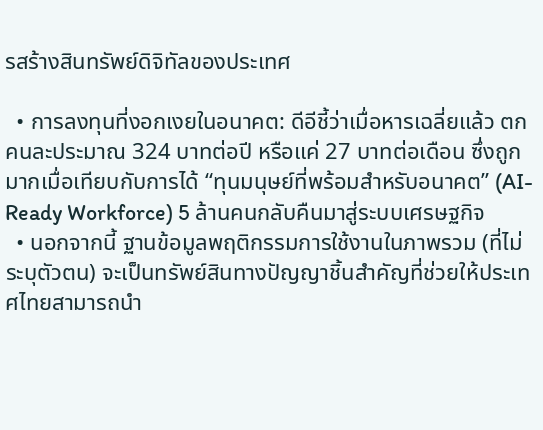รสร้างสินทรัพย์ดิจิทัลของประเทศ

  • การลงทุนที่งอกเงยในอนาคต: ดีอีชี้ว่าเมื่อหารเฉลี่ยแล้ว ตกคนละประมาณ 324 บาทต่อปี หรือแค่ 27 บาทต่อเดือน ซึ่งถูกมากเมื่อเทียบกับการได้ “ทุนมนุษย์ที่พร้อมสำหรับอนาคต” (AI-Ready Workforce) 5 ล้านคนกลับคืนมาสู่ระบบเศรษฐกิจ
  • นอกจากนี้ ฐานข้อมูลพฤติกรรมการใช้งานในภาพรวม (ที่ไม่ระบุตัวตน) จะเป็นทรัพย์สินทางปัญญาชิ้นสำคัญที่ช่วยให้ประเทศไทยสามารถนำ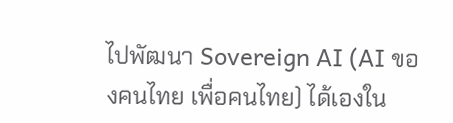ไปพัฒนา Sovereign AI (AI ของคนไทย เพื่อคนไทย) ได้เองใน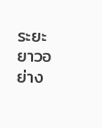ระยะยาวอย่าง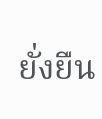ยั่งยืน